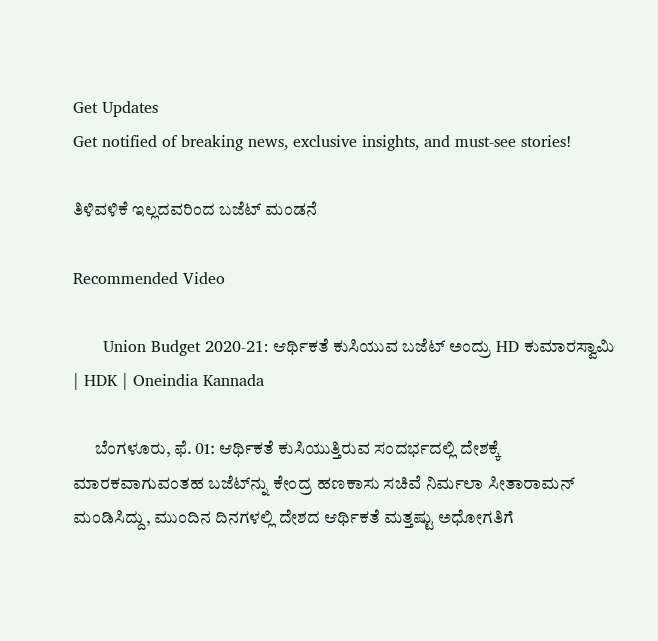Get Updates
Get notified of breaking news, exclusive insights, and must-see stories!

ತಿಳಿವಳಿಕೆ ಇಲ್ಲದವರಿಂದ ಬಜೆಟ್ ಮಂಡನೆ

Recommended Video

      Union Budget 2020-21: ಆರ್ಥಿಕತೆ ಕುಸಿಯುವ ಬಜೆಟ್ ಅಂದ್ರು HD ಕುಮಾರಸ್ವಾಮಿ | HDK | Oneindia Kannada

      ಬೆಂಗಳೂರು, ಫೆ. 01: ಆರ್ಥಿಕತೆ ಕುಸಿಯುತ್ತಿರುವ ಸಂದರ್ಭದಲ್ಲಿ ದೇಶಕ್ಕೆ ಮಾರಕವಾಗುವಂತಹ ಬಜೆಟ್‌ನ್ನು ಕೇಂದ್ರ ಹಣಕಾಸು ಸಚಿವೆ ನಿರ್ಮಲಾ ಸೀತಾರಾಮನ್ ಮಂಡಿಸಿದ್ದು, ಮುಂದಿನ ದಿನಗಳಲ್ಲಿ ದೇಶದ ಆರ್ಥಿಕತೆ ಮತ್ತಷ್ಟು ಅಧೋಗತಿಗೆ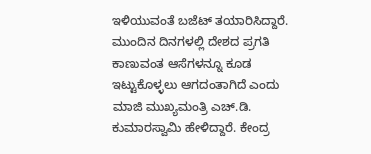ಇಳಿಯುವಂತೆ ಬಜೆಟ್‌ ತಯಾರಿಸಿದ್ದಾರೆ. ಮುಂದಿನ ದಿನಗಳಲ್ಲಿ ದೇಶದ ಪ್ರಗತಿ ಕಾಣುವಂತ ಆಸೆಗಳನ್ನೂ ಕೂಡ ಇಟ್ಟುಕೊಳ್ಳಲು ಆಗದಂತಾಗಿದೆ ಎಂದು ಮಾಜಿ ಮುಖ್ಯಮಂತ್ರಿ ಎಚ್.ಡಿ. ಕುಮಾರಸ್ವಾಮಿ ಹೇಳಿದ್ದಾರೆ. ಕೇಂದ್ರ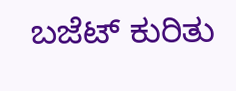ಬಜೆಟ್ ಕುರಿತು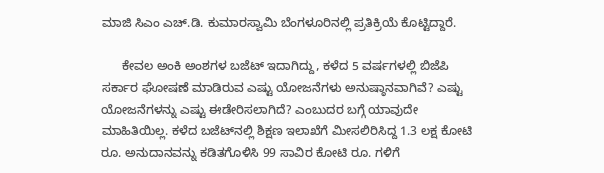ಮಾಜಿ ಸಿಎಂ ಎಚ್.ಡಿ. ಕುಮಾರಸ್ವಾಮಿ ಬೆಂಗಳೂರಿನಲ್ಲಿ ಪ್ರತಿಕ್ರಿಯೆ ಕೊಟ್ಟಿದ್ದಾರೆ.

      ಕೇವಲ ಅಂಕಿ ಅಂಶಗಳ ಬಜೆಟ್ ಇದಾಗಿದ್ದು, ಕಳೆದ 5 ವರ್ಷಗಳಲ್ಲಿ ಬಿಜೆಪಿ ಸರ್ಕಾರ ಘೋಷಣೆ ಮಾಡಿರುವ ಎಷ್ಟು ಯೋಜನೆಗಳು ಅನುಷ್ಠಾನವಾಗಿವೆ? ಎಷ್ಟು ಯೋಜನೆಗಳನ್ನು ಎಷ್ಟು ಈಡೇರಿಸಲಾಗಿದೆ? ಎಂಬುದರ ಬಗ್ಗೆ ಯಾವುದೇ ಮಾಹಿತಿಯಿಲ್ಲ. ಕಳೆದ ಬಜೆಟ್‌ನಲ್ಲಿ ಶಿಕ್ಷಣ ಇಲಾಖೆಗೆ ಮೀಸಲಿರಿಸಿದ್ದ 1.3 ಲಕ್ಷ ಕೋಟಿ ರೂ. ಅನುದಾನವನ್ನು ಕಡಿತಗೊಳಿಸಿ 99 ಸಾವಿರ ಕೋಟಿ ರೂ. ಗಳಿಗೆ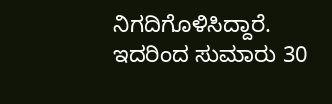ನಿಗದಿಗೊಳಿಸಿದ್ದಾರೆ. ಇದರಿಂದ ಸುಮಾರು 30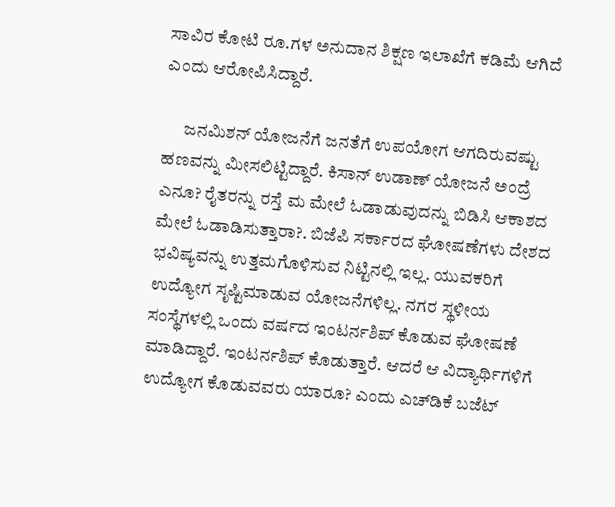ಸಾವಿರ ಕೋಟಿ ರೂ.ಗಳ ಅನುದಾನ ಶಿಕ್ಷಣ ಇಲಾಖೆಗೆ ಕಡಿಮೆ ಆಗಿದೆ ಎಂದು ಆರೋಪಿಸಿದ್ದಾರೆ.

      ಜನಮಿಶನ್ ಯೋಜನೆಗೆ ಜನತೆಗೆ ಉಪಯೋಗ ಆಗದಿರುವಷ್ಟು ಹಣವನ್ನು ಮೀಸಲಿಟ್ಟಿದ್ದಾರೆ. ಕಿಸಾನ್ ಉಡಾಣ್ ಯೋಜನೆ ಅಂದ್ರೆ ಎನೂ? ರೈತರನ್ನು ರಸ್ತೆ ಮ ಮೇಲೆ ಓಡಾಡುವುದನ್ನು ಬಿಡಿಸಿ ಆಕಾಶದ ಮೇಲೆ ಓಡಾಡಿಸುತ್ತಾರಾ?. ಬಿಜೆಪಿ ಸರ್ಕಾರದ ಘೋಷಣೆಗಳು ದೇಶದ ಭವಿಷ್ಯವನ್ನು ಉತ್ತಮಗೊಳಿಸುವ ನಿಟ್ಟಿನಲ್ಲಿ ಇಲ್ಲ. ಯುವಕರಿಗೆ ಉದ್ಯೋಗ ಸೃಷ್ಟಿಮಾಡುವ ಯೋಜನೆಗಳಿಲ್ಲ. ನಗರ ಸ್ಥಳೀಯ ಸಂಸ್ಥೆಗಳಲ್ಲಿ ಒಂದು ವರ್ಷದ ಇಂಟರ್ನಶಿಪ್ ಕೊಡುವ ಘೋಷಣೆ ಮಾಡಿದ್ದಾರೆ. ಇಂಟರ್ನಶಿಪ್ ಕೊಡುತ್ತಾರೆ. ಆದರೆ ಆ ವಿದ್ಯಾರ್ಥಿಗಳಿಗೆ ಉದ್ಯೋಗ ಕೊಡುವವರು ಯಾರೂ? ಎಂದು ಎಚ್‌ಡಿಕೆ ಬಜೆಟ್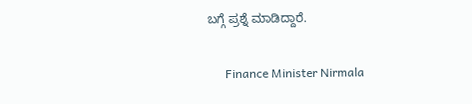ಬಗ್ಗೆ ಪ್ರಶ್ನೆ ಮಾಡಿದ್ದಾರೆ.

      Finance Minister Nirmala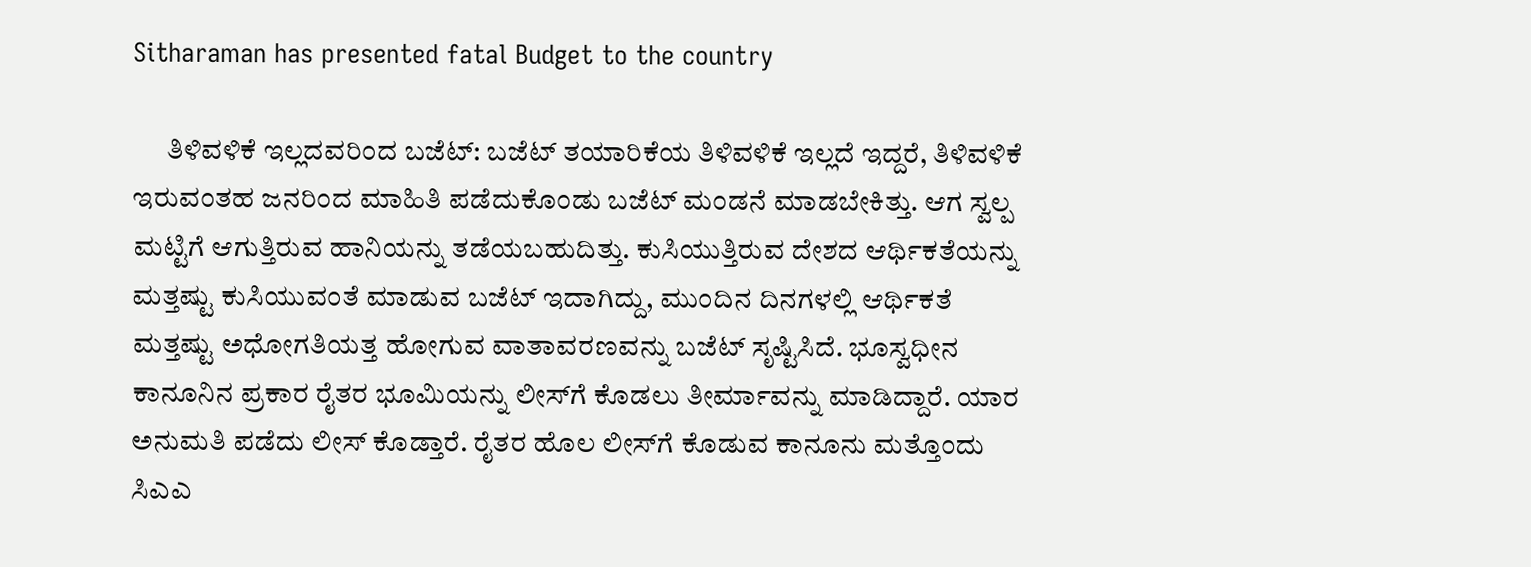Sitharaman has presented fatal Budget to the country

      ತಿಳಿವಳಿಕೆ ಇಲ್ಲದವರಿಂದ ಬಜೆಟ್: ಬಜೆಟ್ ತಯಾರಿಕೆಯ ತಿಳಿವಳಿಕೆ ಇಲ್ಲದೆ ಇದ್ದರೆ, ತಿಳಿವಳಿಕೆ ಇರುವಂತಹ ಜನರಿಂದ ಮಾಹಿತಿ ಪಡೆದುಕೊಂಡು ಬಜೆಟ್ ಮಂಡನೆ ಮಾಡಬೇಕಿತ್ತು. ಆಗ ಸ್ವಲ್ಪ ಮಟ್ಟಿಗೆ ಆಗುತ್ತಿರುವ ಹಾನಿಯನ್ನು ತಡೆಯಬಹುದಿತ್ತು. ಕುಸಿಯುತ್ತಿರುವ ದೇಶದ ಆರ್ಥಿಕತೆಯನ್ನು ಮತ್ತಷ್ಟು ಕುಸಿಯುವಂತೆ ಮಾಡುವ ಬಜೆಟ್ ಇದಾಗಿದ್ದು, ಮುಂದಿನ ದಿನಗಳಲ್ಲಿ ಆರ್ಥಿಕತೆ ಮತ್ತಷ್ಟು ಅಧೋಗತಿಯತ್ತ ಹೋಗುವ ವಾತಾವರಣವನ್ನು ಬಜೆಟ್ ಸೃಷ್ಟಿಸಿದೆ. ಭೂಸ್ವಧೀನ ಕಾನೂನಿನ ಪ್ರಕಾರ ರೈತರ ಭೂಮಿಯನ್ನು ಲೀಸ್‌ಗೆ ಕೊಡಲು ತೀರ್ಮಾವನ್ನು ಮಾಡಿದ್ದಾರೆ. ಯಾರ ಅನುಮತಿ ಪಡೆದು ಲೀಸ್‌ ಕೊಡ್ತಾರೆ. ರೈತರ ಹೊಲ ಲೀಸ್‌ಗೆ ಕೊಡುವ ಕಾನೂನು ಮತ್ತೊಂದು ಸಿಎಎ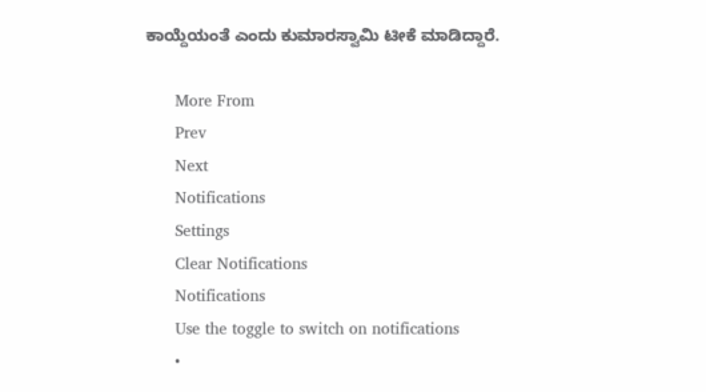ಕಾಯ್ದೆಯಂತೆ ಎಂದು ಕುಮಾರಸ್ವಾಮಿ ಟೀಕೆ ಮಾಡಿದ್ದಾರೆ.

      More From
      Prev
      Next
      Notifications
      Settings
      Clear Notifications
      Notifications
      Use the toggle to switch on notifications
      •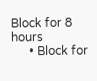Block for 8 hours
      • Block for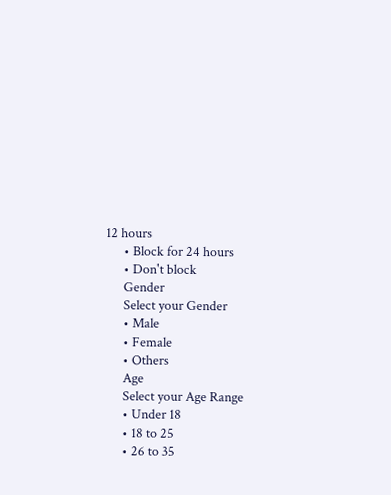12 hours
      • Block for 24 hours
      • Don't block
      Gender
      Select your Gender
      • Male
      • Female
      • Others
      Age
      Select your Age Range
      • Under 18
      • 18 to 25
      • 26 to 35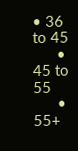• 36 to 45
      • 45 to 55
      • 55+